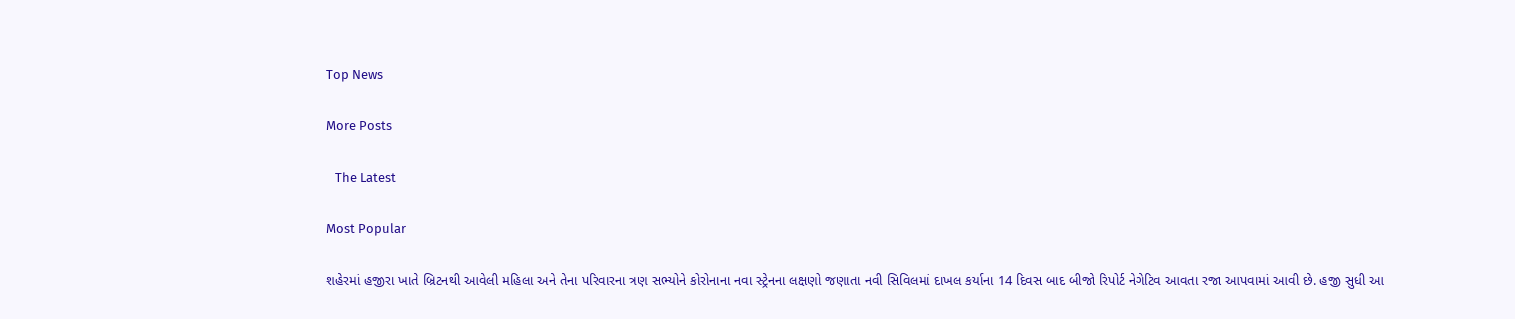Top News

More Posts

   The Latest

Most Popular

શહેરમાં હજીરા ખાતે બ્રિટનથી આવેલી મહિલા અને તેના પરિવારના ત્રણ સભ્યોને કોરોનાના નવા સ્ટ્રેનના લક્ષણો જણાતા નવી સિવિલમાં દાખલ કર્યાના 14 દિવસ બાદ બીજો રિપોર્ટ નેગેટિવ આવતા રજા આપવામાં આવી છે. હજી સુધી આ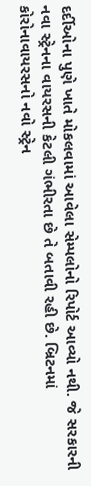દર્દીઓના પુણે ખાતે મોકલવામાં આવેલા સેમ્પલોનો રિપોર્ટ આવ્યો નથી. જે સરકારની નવા સ્ટ્રેનના વાયરસની કેટલી ગંભીરતા છે તે બતાવી રહી છે. બ્રિટનમાં કોરોનાવાયરસનો નવો સ્ટ્રેન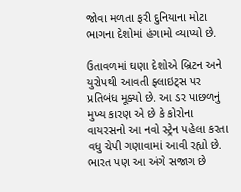જોવા મળતા ફરી દુનિયાના મોટા ભાગના દેશોમાં હંગામો વ્યાપ્યો છે.

ઉતાવળમાં ઘણા દેશોએ બ્રિટન અને યુરોપથી આવતી ફ્લાઇટ્સ પર પ્રતિબંધ મૂક્યો છે. આ ડર પાછળનું મુખ્ય કારણ એ છે કે કોરોના વાયરસનો આ નવો સ્ટ્રેન પહેલા કરતા વધુ ચેપી ગણાવામાં આવી રહ્યો છે. ભારત પણ આ અંગે સજાગ છે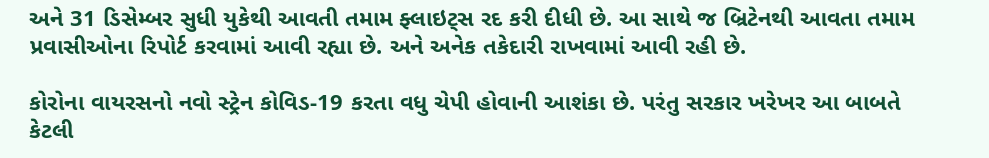અને 31 ડિસેમ્બર સુધી યુકેથી આવતી તમામ ફ્લાઇટ્સ રદ કરી દીધી છે. આ સાથે જ બ્રિટેનથી આવતા તમામ પ્રવાસીઓના રિપોર્ટ કરવામાં આવી રહ્યા છે. અને અનેક તકેદારી રાખવામાં આવી રહી છે.

કોરોના વાયરસનો નવો સ્ટ્રેન કોવિડ-19 કરતા વધુ ચેપી હોવાની આશંકા છે. પરંતુ સરકાર ખરેખર આ બાબતે કેટલી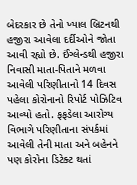બેદરકાર છે તેનો ખ્યાલ બ્રિટનથી હજીરા આવેલા દર્દીઓને જોતા આવી રહ્યો છે. ઈંગ્લેન્ડથી હજીરા નિવાસી માતા-પિતાને મળવા આવેલી પરિણીતાનો 14 દિવસ પહેલા કોરોનાનો રિપોર્ટ પોઝિટિવ આવ્યો હતો. ફફડેલા આરોગ્ય વિભાગે પરિણીતાના સંપર્કમાં આવેલી તેની માતા અને બહેનને પણ કોરોના ડિટેક્ટ થતાં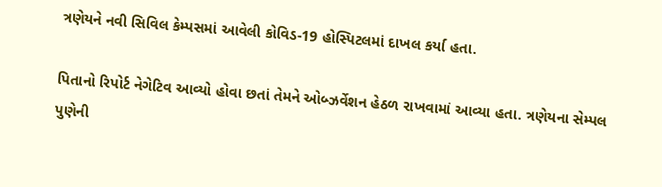ત્રણેયને નવી સિવિલ કેમ્પસમાં આવેલી કોવિડ-19 હોસ્પિટલમાં દાખલ કર્યા હતા.

પિતાનો રિપોર્ટ નેગેટિવ આવ્યો હોવા છતાં તેમને ઓબ્ઝર્વેશન હેઠળ રાખવામાં આવ્યા હતા. ત્રણેયના સેમ્પલ પુણેની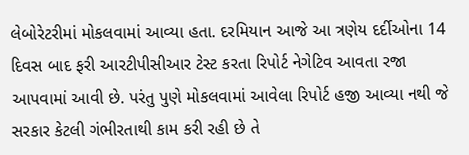લેબોરેટરીમાં મોકલવામાં આવ્યા હતા. દરમિયાન આજે આ ત્રણેય દર્દીઓના 14 દિવસ બાદ ફરી આરટીપીસીઆર ટેસ્ટ કરતા રિપોર્ટ નેગેટિવ આવતા રજા આપવામાં આવી છે. પરંતુ પુણે મોકલવામાં આવેલા રિપોર્ટ હજી આવ્યા નથી જે સરકાર કેટલી ગંભીરતાથી કામ કરી રહી છે તે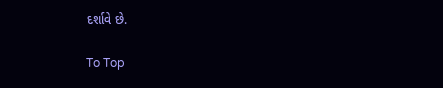દર્શાવે છે.

To Top